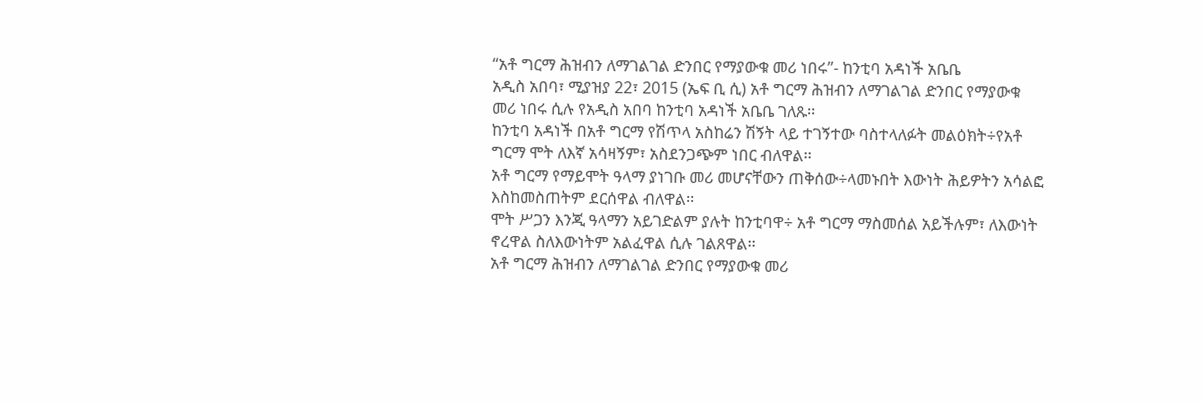“አቶ ግርማ ሕዝብን ለማገልገል ድንበር የማያውቁ መሪ ነበሩ”- ከንቲባ አዳነች አቤቤ
አዲስ አበባ፣ ሚያዝያ 22፣ 2015 (ኤፍ ቢ ሲ) አቶ ግርማ ሕዝብን ለማገልገል ድንበር የማያውቁ መሪ ነበሩ ሲሉ የአዲስ አበባ ከንቲባ አዳነች አቤቤ ገለጹ፡፡
ከንቲባ አዳነች በአቶ ግርማ የሽጥላ አስከሬን ሽኝት ላይ ተገኝተው ባስተላለፉት መልዕክት÷የአቶ ግርማ ሞት ለእኛ አሳዛኝም፣ አስደንጋጭም ነበር ብለዋል፡፡
አቶ ግርማ የማይሞት ዓላማ ያነገቡ መሪ መሆናቸውን ጠቅሰው÷ላመኑበት እውነት ሕይዎትን አሳልፎ እስከመስጠትም ደርሰዋል ብለዋል፡፡
ሞት ሥጋን እንጂ ዓላማን አይገድልም ያሉት ከንቲባዋ÷ አቶ ግርማ ማስመሰል አይችሉም፣ ለእውነት ኖረዋል ስለእውነትም አልፈዋል ሲሉ ገልጸዋል፡፡
አቶ ግርማ ሕዝብን ለማገልገል ድንበር የማያውቁ መሪ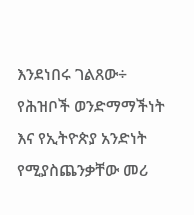እንደነበሩ ገልጸው÷ የሕዝቦች ወንድማማችነት እና የኢትዮጵያ አንድነት የሚያስጨንቃቸው መሪ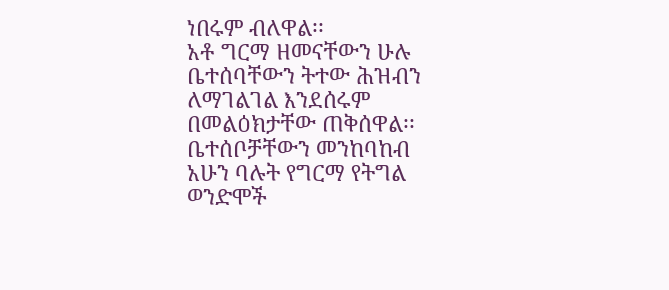ነበሩም ብለዋል፡፡
አቶ ግርማ ዘመናቸውን ሁሉ ቤተሰባቸውን ትተው ሕዝብን ለማገልገል እንደሰሩም በመልዕክታቸው ጠቅሰዋል፡፡
ቤተሰቦቻቸውን መንከባከብ አሁን ባሉት የግርማ የትግል ወንድሞች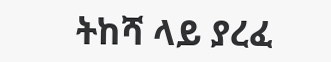ትከሻ ላይ ያረፈ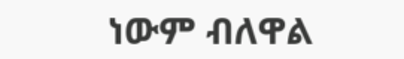ነውም ብለዋል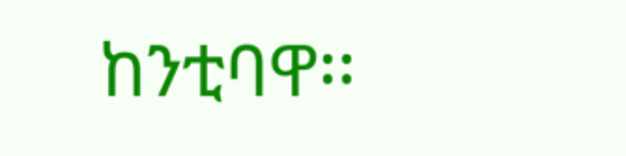ከንቲባዋ፡፡